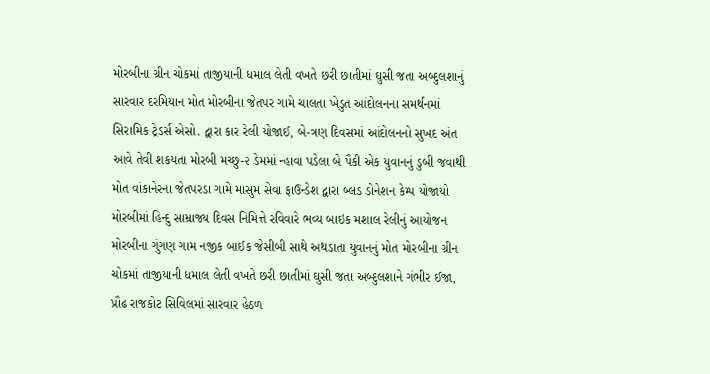મોરબીના ગ્રીન ચોકમાં તાજીયાની ધમાલ લેતી વખતે છરી છાતીમાં ઘુસી જતા અબ્દુલશાનું સારવાર દરમિયાન મોત મોરબીના જેતપર ગામે ચાલતા ખેડુત આંદોલનના સમર્થનમાં સિરામિક ટ્રેડર્સ એસો. દ્વારા કાર રેલી યોજાઈ, બે-ત્રણ દિવસમાં આંદોલનનો સુખદ અંત આવે તેવી શકયતા મોરબી મચ્છુ-૨ ડેમમાં ન્હાવા પડેલા બે પૈકી એક યુવાનનું ડુબી જવાથી મોત વાંકાનેરના જેતપરડા ગામે માસુમ સેવા ફાઉન્ડેશ દ્વારા બ્લડ ડોનેશન કેમ્પ યોજાયો મોરબીમાં હિન્દુ સામ્રાજ્ય દિવસ નિમિત્તે રવિવારે ભવ્ય બાઇક મશાલ રેલીનું આયોજન મોરબીના ગુંગણ ગામ નજીક બાઈક જેસીબી સાથે અથડાતા યુવાનનું મોત મોરબીના ગ્રીન ચોકમાં તાજીયાની ધમાલ લેતી વખતે છરી છાતીમાં ઘુસી જતા અબ્દુલશાને ગંભીર ઈજા, પ્રૌઢ રાજકોટ સિવિલમાં સારવાર હેઠળ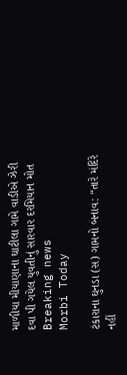માળીયા મીયાણાના ઘાટીલા ગામે વાડીએ ઝેરી દવા પી ગયેલ યુવતીનું સારવાર દરમિયાન મોત
Breaking news
Morbi Today

ટંકારાના ઘુનડા (સ) ગામનો બનાવ: “તારે મંદિરે નહીં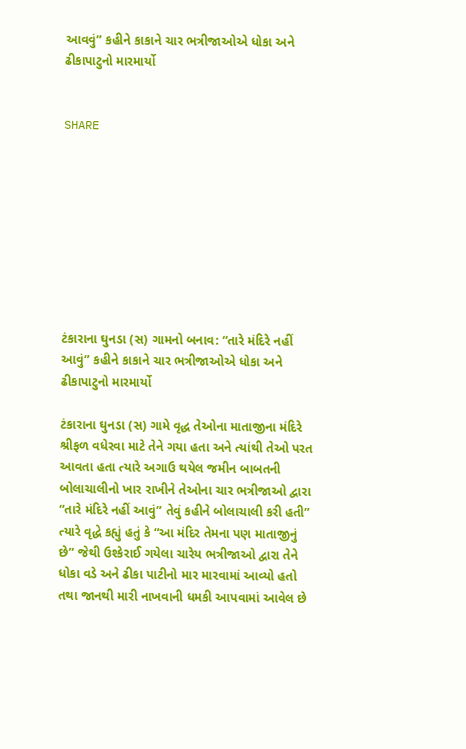આવવું” કહીને કાકાને ચાર ભત્રીજાઓએ ધોકા અને ઢીકાપાટુનો મારમાર્યો


SHARE









ટંકારાના ઘુનડા (સ) ગામનો બનાવ: “તારે મંદિરે નહીં આવું” કહીને કાકાને ચાર ભત્રીજાઓએ ધોકા અને ઢીકાપાટુનો મારમાર્યો

ટંકારાના ઘુનડા (સ) ગામે વૃદ્ધ તેઓના માતાજીના મંદિરે શ્રીફળ વધેરવા માટે તેને ગયા હતા અને ત્યાંથી તેઓ પરત આવતા હતા ત્યારે અગાઉ થયેલ જમીન બાબતની બોલાચાલીનો ખાર રાખીને તેઓના ચાર ભત્રીજાઓ દ્વારા “તારે મંદિરે નહીં આવું” તેવું કહીને બોલાચાલી કરી હતી” ત્યારે વૃદ્ધે કહ્યું હતું કે “આ મંદિર તેમના પણ માતાજીનું છે” જેથી ઉશ્કેરાઈ ગયેલા ચારેય ભત્રીજાઓ દ્વારા તેને ધોકા વડે અને ઢીકા પાટીનો માર મારવામાં આવ્યો હતો તથા જાનથી મારી નાખવાની ધમકી આપવામાં આવેલ છે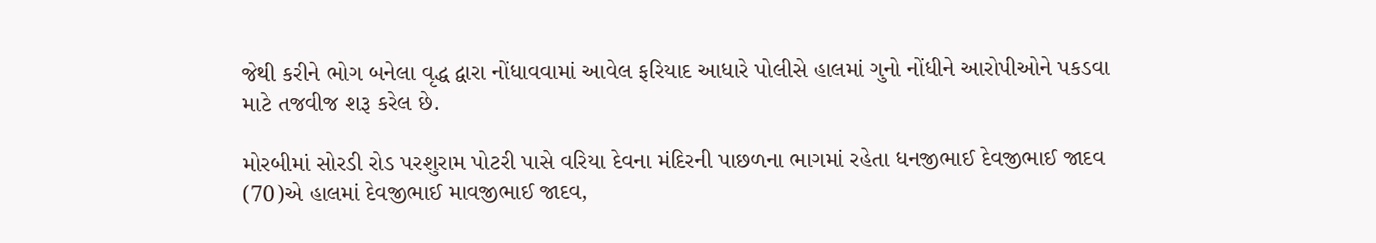જેથી કરીને ભોગ બનેલા વૃદ્ધ દ્વારા નોંધાવવામાં આવેલ ફરિયાદ આધારે પોલીસે હાલમાં ગુનો નોંધીને આરોપીઓને પકડવા માટે તજવીજ શરૂ કરેલ છે.

મોરબીમાં સોરડી રોડ પરશુરામ પોટરી પાસે વરિયા દેવના મંદિરની પાછળના ભાગમાં રહેતા ધનજીભાઈ દેવજીભાઈ જાદવ (70)એ હાલમાં દેવજીભાઈ માવજીભાઈ જાદવ,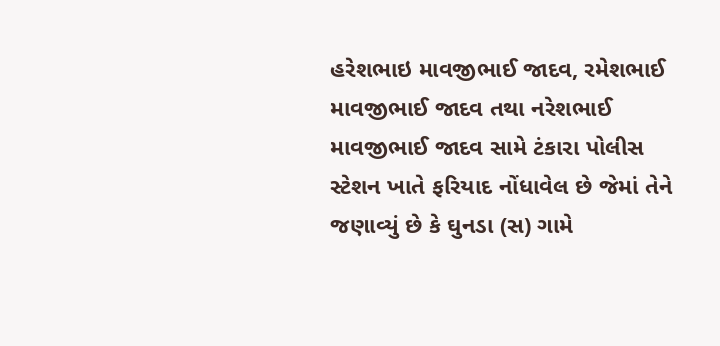હરેશભાઇ માવજીભાઈ જાદવ, રમેશભાઈ માવજીભાઈ જાદવ તથા નરેશભાઈ માવજીભાઈ જાદવ સામે ટંકારા પોલીસ સ્ટેશન ખાતે ફરિયાદ નોંધાવેલ છે જેમાં તેને જણાવ્યું છે કે ઘુનડા (સ) ગામે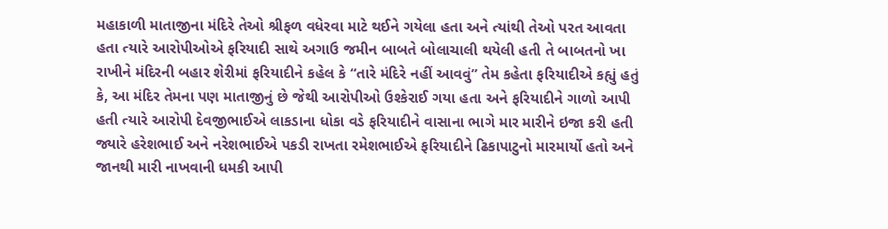મહાકાળી માતાજીના મંદિરે તેઓ શ્રીફળ વધેરવા માટે થઈને ગયેલા હતા અને ત્યાંથી તેઓ પરત આવતા હતા ત્યારે આરોપીઓએ ફરિયાદી સાથે અગાઉ જમીન બાબતે બોલાચાલી થયેલી હતી તે બાબતનો ખા રાખીને મંદિરની બહાર શેરીમાં ફરિયાદીને કહેલ કે “તારે મંદિરે નહીં આવવું” તેમ કહેતા ફરિયાદીએ કહ્યું હતું કે, આ મંદિર તેમના પણ માતાજીનું છે જેથી આરોપીઓ ઉશ્કેરાઈ ગયા હતા અને ફરિયાદીને ગાળો આપી હતી ત્યારે આરોપી દેવજીભાઈએ લાકડાના ધોકા વડે ફરિયાદીને વાસાના ભાગે માર મારીને ઇજા કરી હતી જ્યારે હરેશભાઈ અને નરેશભાઈએ પકડી રાખતા રમેશભાઈએ ફરિયાદીને ઢિકાપાટુનો મારમાર્યો હતો અને જાનથી મારી નાખવાની ધમકી આપી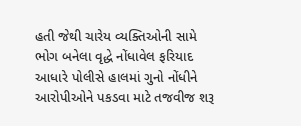હતી જેથી ચારેય વ્યક્તિઓની સામે ભોગ બનેલા વૃદ્ધે નોંધાવેલ ફરિયાદ આધારે પોલીસે હાલમાં ગુનો નોંધીને આરોપીઓને પકડવા માટે તજવીજ શરૂ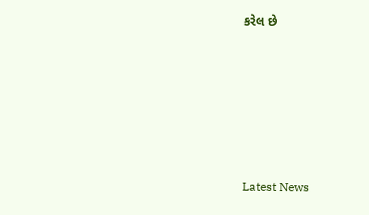કરેલ છે






Latest News